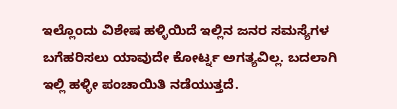ಇಲ್ಲೊಂದು ವಿಶೇಷ ಹಳ್ಳಿಯಿದೆ ಇಲ್ಲಿನ ಜನರ ಸಮಸ್ಯೆಗಳ ಬಗೆಹರಿಸಲು ಯಾವುದೇ ಕೋರ್ಟ್ನ ಅಗತ್ಯವಿಲ್ಲ. ಬದಲಾಗಿ ಇಲ್ಲಿ ಹಳ್ಳೀ ಪಂಚಾಯಿತಿ ನಡೆಯುತ್ತದೆ.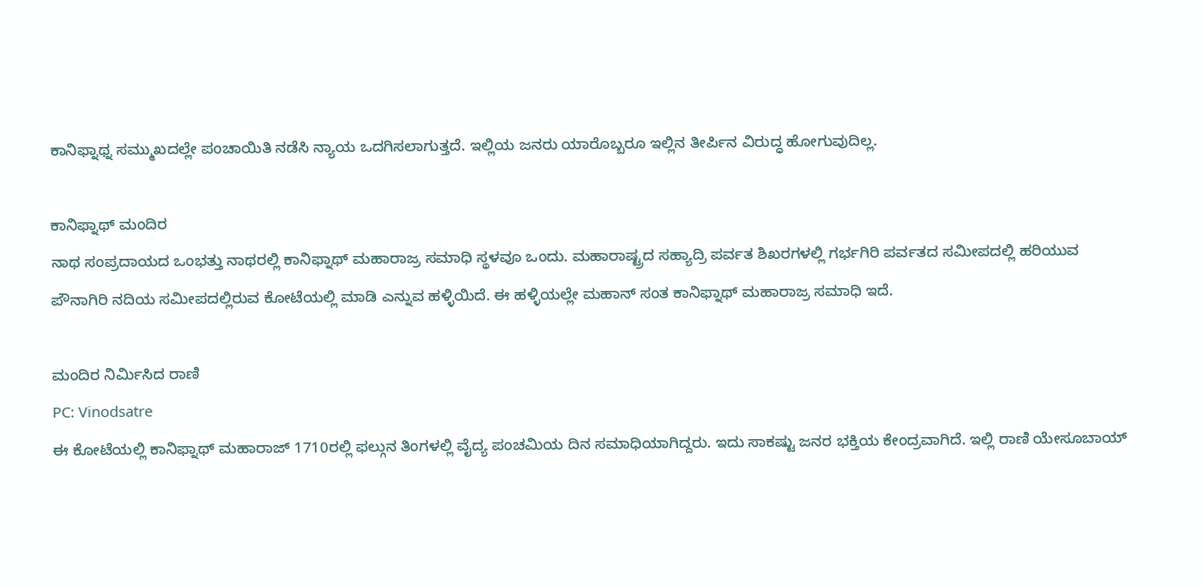ಕಾನಿಫ್ನಾಥ್ನ ಸಮ್ಮುಖದಲ್ಲೇ ಪಂಚಾಯಿತಿ ನಡೆಸಿ ನ್ಯಾಯ ಒದಗಿಸಲಾಗುತ್ತದೆ. ಇಲ್ಲಿಯ ಜನರು ಯಾರೊಬ್ಬರೂ ಇಲ್ಲಿನ ತೀರ್ಪಿನ ವಿರುದ್ಧ ಹೋಗುವುದಿಲ್ಲ.

ಕಾನಿಫ್ನಾಥ್ ಮಂದಿರ
ನಾಥ ಸಂಪ್ರದಾಯದ ಒಂಭತ್ತು ನಾಥರಲ್ಲಿ ಕಾನಿಫ್ನಾಥ್ ಮಹಾರಾಜ್ರ ಸಮಾಧಿ ಸ್ಥಳವೂ ಒಂದು. ಮಹಾರಾಷ್ಟ್ರದ ಸಹ್ಯಾದ್ರಿ ಪರ್ವತ ಶಿಖರಗಳಲ್ಲಿ ಗರ್ಭಗಿರಿ ಪರ್ವತದ ಸಮೀಪದಲ್ಲಿ ಹರಿಯುವ ಪೌನಾಗಿರಿ ನದಿಯ ಸಮೀಪದಲ್ಲಿರುವ ಕೋಟೆಯಲ್ಲಿ ಮಾಡಿ ಎನ್ನುವ ಹಳ್ಳಿಯಿದೆ. ಈ ಹಳ್ಳಿಯಲ್ಲೇ ಮಹಾನ್ ಸಂತ ಕಾನಿಫ್ನಾಥ್ ಮಹಾರಾಜ್ರ ಸಮಾಧಿ ಇದೆ.

ಮಂದಿರ ನಿರ್ಮಿಸಿದ ರಾಣಿ
PC: Vinodsatre
ಈ ಕೋಟೆಯಲ್ಲಿ ಕಾನಿಫ್ನಾಥ್ ಮಹಾರಾಜ್ 1710ರಲ್ಲಿ ಫಲ್ಗುನ ತಿಂಗಳಲ್ಲಿ ವೈದ್ಯ ಪಂಚಮಿಯ ದಿನ ಸಮಾಧಿಯಾಗಿದ್ದರು. ಇದು ಸಾಕಷ್ಟು ಜನರ ಭಕ್ತಿಯ ಕೇಂದ್ರವಾಗಿದೆ. ಇಲ್ಲಿ ರಾಣಿ ಯೇಸೂಬಾಯ್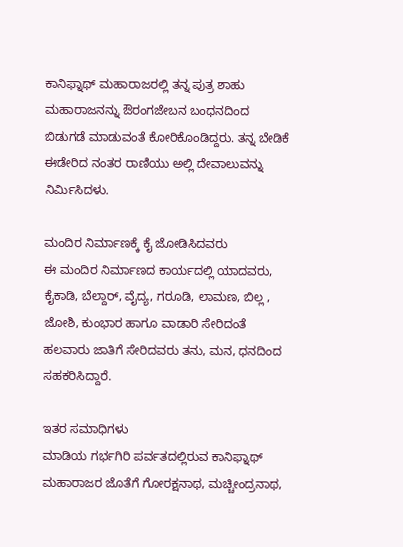ಕಾನಿಫ್ನಾಥ್ ಮಹಾರಾಜರಲ್ಲಿ ತನ್ನ ಪುತ್ರ ಶಾಹು ಮಹಾರಾಜನನ್ನು ಔರಂಗಜೇಬನ ಬಂಧನದಿಂದ ಬಿಡುಗಡೆ ಮಾಡುವಂತೆ ಕೋರಿಕೊಂಡಿದ್ದರು. ತನ್ನ ಬೇಡಿಕೆ ಈಡೇರಿದ ನಂತರ ರಾಣಿಯು ಅಲ್ಲಿ ದೇವಾಲುವನ್ನು ನಿರ್ಮಿಸಿದಳು.

ಮಂದಿರ ನಿರ್ಮಾಣಕ್ಕೆ ಕೈ ಜೋಡಿಸಿದವರು
ಈ ಮಂದಿರ ನಿರ್ಮಾಣದ ಕಾರ್ಯದಲ್ಲಿ ಯಾದವರು, ಕೈಕಾಡಿ, ಬೆಲ್ದಾರ್, ವೈದ್ಯ, ಗರೂಡಿ, ಲಾಮಣ, ಬಿಲ್ಲ , ಜೋಶಿ, ಕುಂಭಾರ ಹಾಗೂ ವಾಡಾರಿ ಸೇರಿದಂತೆ ಹಲವಾರು ಜಾತಿಗೆ ಸೇರಿದವರು ತನು, ಮನ, ಧನದಿಂದ ಸಹಕರಿಸಿದ್ದಾರೆ.

ಇತರ ಸಮಾಧಿಗಳು
ಮಾಡಿಯ ಗರ್ಭಗಿರಿ ಪರ್ವತದಲ್ಲಿರುವ ಕಾನಿಫ್ನಾಥ್ ಮಹಾರಾಜರ ಜೊತೆಗೆ ಗೋರಕ್ಷನಾಥ, ಮಚ್ಚೀಂದ್ರನಾಥ,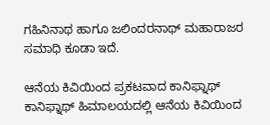ಗಹಿನಿನಾಥ ಹಾಗೂ ಜಲಿಂದರನಾಥ್ ಮಹಾರಾಜರ ಸಮಾಧಿ ಕೂಡಾ ಇದೆ.

ಆನೆಯ ಕಿವಿಯಿಂದ ಪ್ರಕಟವಾದ ಕಾನಿಫ್ನಾಥ್
ಕಾನಿಫ್ನಾಥ್ ಹಿಮಾಲಯದಲ್ಲಿ ಆನೆಯ ಕಿವಿಯಿಂದ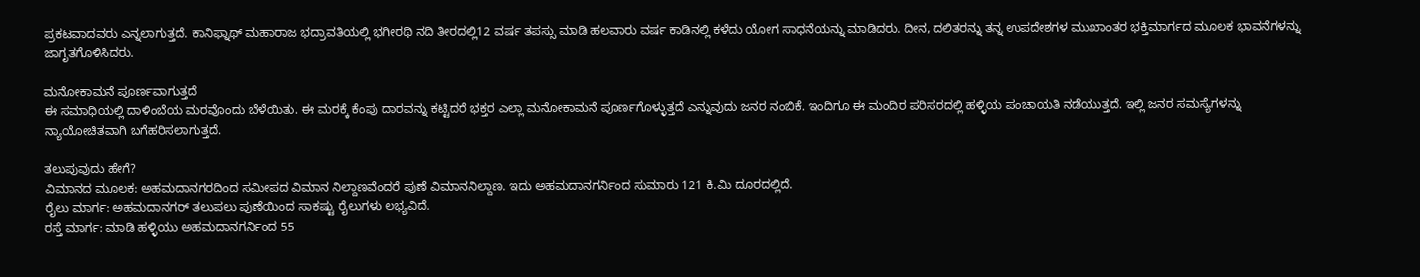ಪ್ರಕಟವಾದವರು ಎನ್ನಲಾಗುತ್ತದೆ. ಕಾನಿಫ್ನಾಥ್ ಮಹಾರಾಜ ಭದ್ರಾವತಿಯಲ್ಲಿ ಭಗೀರಥಿ ನದಿ ತೀರದಲ್ಲಿ12 ವರ್ಷ ತಪಸ್ಸು ಮಾಡಿ ಹಲವಾರು ವರ್ಷ ಕಾಡಿನಲ್ಲಿ ಕಳೆದು ಯೋಗ ಸಾಧನೆಯನ್ನು ಮಾಡಿದರು. ದೀನ, ದಲಿತರನ್ನು ತನ್ನ ಉಪದೇಶಗಳ ಮುಖಾಂತರ ಭಕ್ತಿಮಾರ್ಗದ ಮೂಲಕ ಭಾವನೆಗಳನ್ನು ಜಾಗೃತಗೊಳಿಸಿದರು.

ಮನೋಕಾಮನೆ ಪೂರ್ಣವಾಗುತ್ತದೆ
ಈ ಸಮಾಧಿಯಲ್ಲಿ ದಾಳಿಂಬೆಯ ಮರವೊಂದು ಬೆಳೆಯಿತು. ಈ ಮರಕ್ಕೆ ಕೆಂಪು ದಾರವನ್ನು ಕಟ್ಟಿದರೆ ಭಕ್ತರ ಎಲ್ಲಾ ಮನೋಕಾಮನೆ ಪೂರ್ಣಗೊಳ್ಳುತ್ತದೆ ಎನ್ನುವುದು ಜನರ ನಂಬಿಕೆ. ಇಂದಿಗೂ ಈ ಮಂದಿರ ಪರಿಸರದಲ್ಲಿ ಹಳ್ಳಿಯ ಪಂಚಾಯತಿ ನಡೆಯುತ್ತದೆ. ಇಲ್ಲಿ ಜನರ ಸಮಸ್ಯೆಗಳನ್ನು ನ್ಯಾಯೋಚಿತವಾಗಿ ಬಗೆಹರಿಸಲಾಗುತ್ತದೆ.

ತಲುಪುವುದು ಹೇಗೆ?
ವಿಮಾನದ ಮೂಲಕ: ಅಹಮದಾನಗರದಿಂದ ಸಮೀಪದ ವಿಮಾನ ನಿಲ್ದಾಣವೆಂದರೆ ಪುಣೆ ವಿಮಾನನಿಲ್ದಾಣ. ಇದು ಅಹಮದಾನಗರ್ನಿಂದ ಸುಮಾರು 121 ಕಿ.ಮಿ ದೂರದಲ್ಲಿದೆ.
ರೈಲು ಮಾರ್ಗ: ಅಹಮದಾನಗರ್ ತಲುಪಲು ಪುಣೆಯಿಂದ ಸಾಕಷ್ಟು ರೈಲುಗಳು ಲಭ್ಯವಿದೆ.
ರಸ್ತೆ ಮಾರ್ಗ: ಮಾಡಿ ಹಳ್ಳಿಯು ಅಹಮದಾನಗರ್ನಿಂದ 55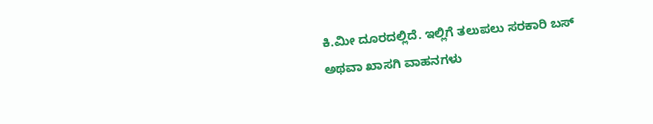ಕಿ.ಮೀ ದೂರದಲ್ಲಿದೆ. ಇಲ್ಲಿಗೆ ತಲುಪಲು ಸರಕಾರಿ ಬಸ್ ಅಥವಾ ಖಾಸಗಿ ವಾಹನಗಳು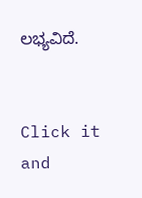ಲಭ್ಯವಿದೆ.


Click it and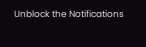Unblock the Notifications